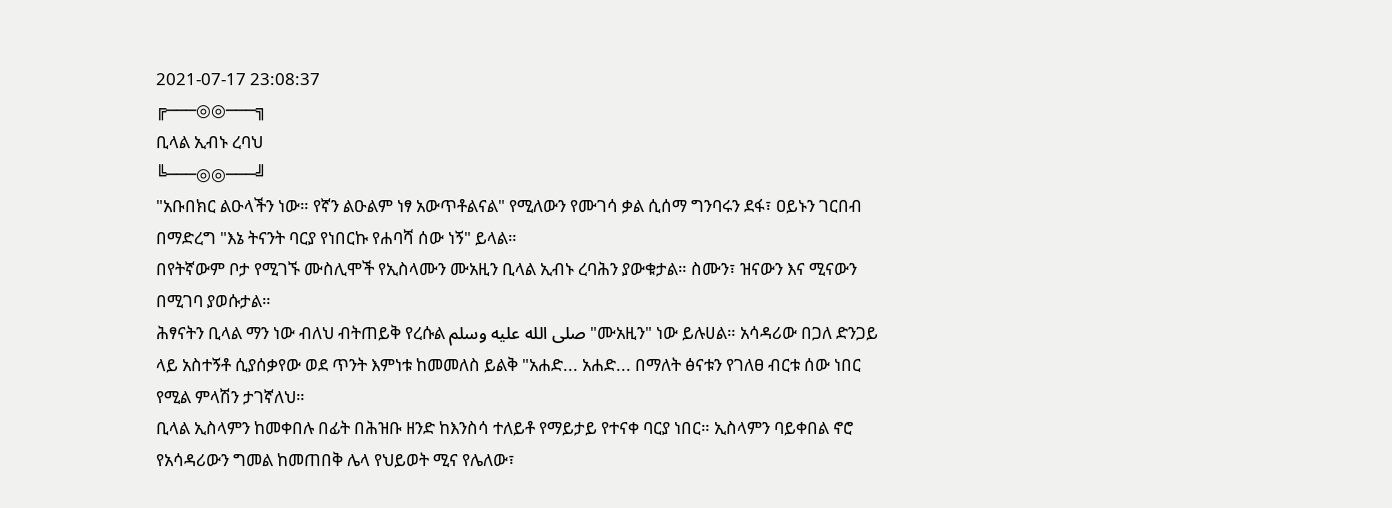2021-07-17 23:08:37
╔───◎◎───╗
ቢላል ኢብኑ ረባህ
╚───◎◎───╝
"አቡበክር ልዑላችን ነው። የኛን ልዑልም ነፃ አውጥቶልናል" የሚለውን የሙገሳ ቃል ሲሰማ ግንባሩን ደፋ፣ ዐይኑን ገርበብ በማድረግ "እኔ ትናንት ባርያ የነበርኩ የሐባሻ ሰው ነኝ" ይላል።
በየትኛውም ቦታ የሚገኙ ሙስሊሞች የኢስላሙን ሙአዚን ቢላል ኢብኑ ረባሕን ያውቁታል። ስሙን፣ ዝናውን እና ሚናውን በሚገባ ያወሱታል።
ሕፃናትን ቢላል ማን ነው ብለህ ብትጠይቅ የረሱል صلى الله عليه وسلم "ሙአዚን" ነው ይሉሀል። አሳዳሪው በጋለ ድንጋይ ላይ አስተኝቶ ሲያሰቃየው ወደ ጥንት እምነቱ ከመመለስ ይልቅ "አሐድ... አሐድ... በማለት ፅናቱን የገለፀ ብርቱ ሰው ነበር የሚል ምላሽን ታገኛለህ።
ቢላል ኢስላምን ከመቀበሉ በፊት በሕዝቡ ዘንድ ከእንስሳ ተለይቶ የማይታይ የተናቀ ባርያ ነበር። ኢስላምን ባይቀበል ኖሮ የአሳዳሪውን ግመል ከመጠበቅ ሌላ የህይወት ሚና የሌለው፣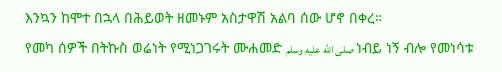እንኳን ከሞተ በኋላ በሕይወት ዘመኑም አስታዋሽ አልባ ሰው ሆኖ በቀረ።
የመካ ሰዎች በትኩስ ወሬነት የሚነጋገሩት ሙሐመድ صلى الله عليه وسلم ነብይ ነኝ ብሎ የመነሳቱ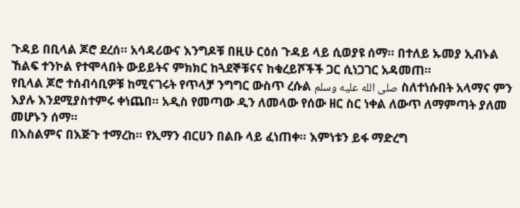ጉዳይ በቢላል ጆሮ ደረሰ። አሳዳሪውና እንግዶቹ በዚሁ ርዕሰ ጉዳይ ላይ ሲወያዩ ሰማ። በተለይ ኡመያ ኢብኑል ኸልፍ ተንኮል የተሞላበት ውይይትና ምክክር ከጓደኞቹናና ከቁረይሾችች ጋር ሲነጋገር አዳመጠ።
የቢላል ጆሮ ተሰብሳቢዎቹ ከሚናገሩት የጥላቻ ንግግር ውስጥ ረሱል صلى الله عليه وسلم ስለተነሱበት አላማና ምን እያሉ እንደሚያስተምሩ ቀነጨበ። አዲስ የመጣው ዲን ለመላው የሰው ዘር ስር ነቀል ለውጥ ለማምጣት ያለመ መሆኑን ሰማ።
በእስልምና በእጅጉ ተማረከ። የኢማን ብርሀን በልቡ ላይ ፈነጠቀ። እምነቱን ይፋ ማድረግ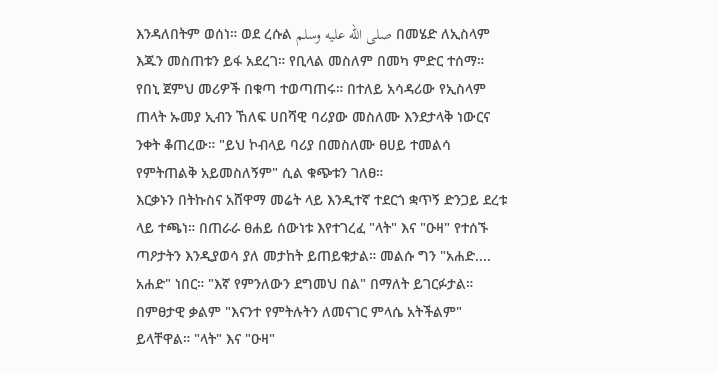እንዳለበትም ወሰነ። ወደ ረሱል صلى الله عليه وسلم በመሄድ ለኢስላም እጁን መስጠቱን ይፋ አደረገ። የቢላል መስለም በመካ ምድር ተሰማ። የበኒ ጀምህ መሪዎች በቁጣ ተወጣጠሩ። በተለይ አሳዳሪው የኢስላም ጠላት ኡመያ ኢብን ኸለፍ ሀበሻዊ ባሪያው መስለሙ እንደታላቅ ነውርና ንቀት ቆጠረው። "ይህ ኮብላይ ባሪያ በመስለሙ ፀሀይ ተመልሳ የምትጠልቅ አይመስለኝም" ሲል ቁጭቱን ገለፀ።
እርቃኑን በትኩስና አሸዋማ መሬት ላይ እንዲተኛ ተደርጎ ቋጥኝ ድንጋይ ደረቱ ላይ ተጫነ። በጠራራ ፀሐይ ሰውነቱ እየተገረፈ "ላት" እና "ዑዛ" የተሰኙ ጣዖታትን እንዲያወሳ ያለ መታከት ይጠይቁታል። መልሱ ግን "አሐድ.... አሐድ" ነበር። "እኛ የምንለውን ደግመህ በል" በማለት ይገርፉታል። በምፀታዊ ቃልም "እናንተ የምትሉትን ለመናገር ምላሴ አትችልም" ይላቸዋል። "ላት" እና "ዑዛ"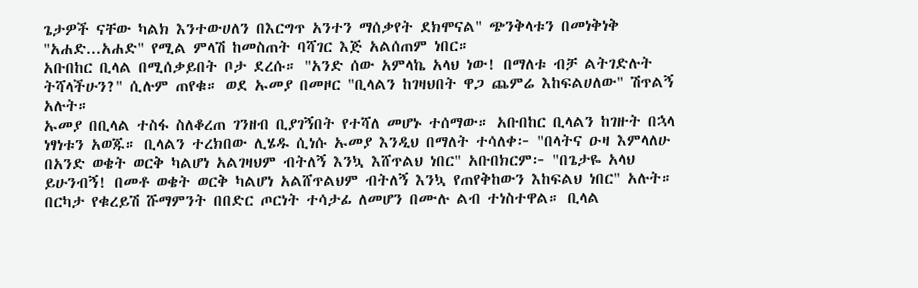ጌታዎች ናቸው ካልክ እንተውሀለን በእርግጥ አንተን ማሰቃየት ደክሞናል" ጭንቅላቱን በመነቅነቅ "አሐድ...አሐድ" የሚል ምላሽ ከመስጠት ባሻገር እጅ አልሰጠም ነበር።
አቡበከር ቢላል በሚሰቃይበት ቦታ ደረሱ። "አንድ ሰው አምላኬ አላህ ነው! በማለቱ ብቻ ልትገድሉት ትሻላችሁን?" ሲሉም ጠየቁ። ወደ ኡመያ በመዞር "ቢላልን ከገዛህበት ዋጋ ጨምሬ እከፍልሀለው" ሽጥልኝ አሉት።
ኡመያ በቢላል ተስፋ ስለቆረጠ ገንዘብ ቢያገኝበት የተሻለ መሆኑ ተሰማው። አቡበከር ቢላልን ከገዙት በኋላ ነፃነቱን አወጁ። ቢላልን ተረክበው ሊሄዱ ሲነሱ ኡመያ እንዲህ በማለት ተሳለቀ፦ "በላትና ዑዛ እምላለሁ በአንድ ወቄት ወርቅ ካልሆነ አልገዛህም ብትለኝ እንኳ እሸጥልህ ነበር" አቡበክርም፦ "በጌታዬ አላህ ይሁንብኝ! በመቶ ወቄት ወርቅ ካልሆነ አልሸጥልህም ብትለኝ እንኳ የጠየቅከውን እከፍልህ ነበር" አሉት።
በርካታ የቁረይሽ ሹማምንት በበድር ጦርነት ተሳታፊ ለመሆን በሙሉ ልብ ተነስተዋል። ቢላል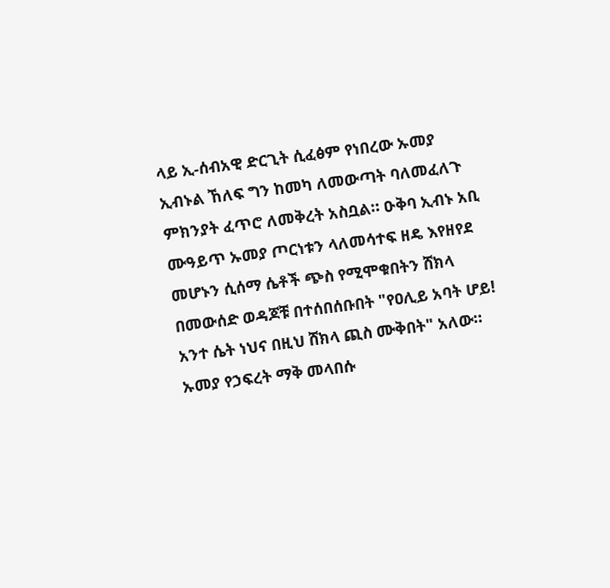ላይ ኢ-ሰብአዊ ድርጊት ሲፈፅም የነበረው ኡመያ ኢብኑል ኸለፍ ግን ከመካ ለመውጣት ባለመፈለጉ ምክንያት ፈጥሮ ለመቅረት አስቧል። ዑቅባ ኢብኑ አቢ ሙዓይጥ ኡመያ ጦርነቱን ላለመሳተፍ ዘዴ እየዘየደ መሆኑን ሲሰማ ሴቶች ጭስ የሚሞቁበትን ሸክላ በመውሰድ ወዳጆቹ በተሰበሰቡበት "የዐሊይ አባት ሆይ! አንተ ሴት ነህና በዚህ ሸክላ ጪስ ሙቅበት" አለው።
ኡመያ የኃፍረት ማቅ መላበሱ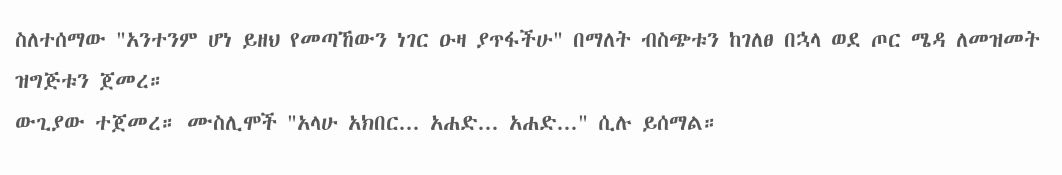ስለተሰማው "አንተንም ሆነ ይዘህ የመጣኸውን ነገር ዑዛ ያጥፋችሁ" በማለት ብስጭቱን ከገለፀ በኋላ ወደ ጦር ሜዳ ለመዝመት ዝግጅቱን ጀመረ።
ውጊያው ተጀመረ። ሙስሊሞች "አላሁ አክበር... አሐድ... አሐድ..." ሲሉ ይሰማል።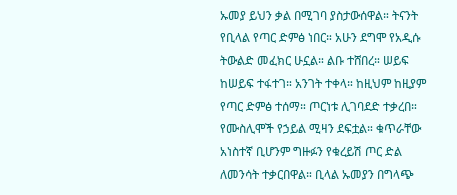ኡመያ ይህን ቃል በሚገባ ያስታውሰዋል። ትናንት የቢላል የጣር ድምፅ ነበር። አሁን ደግሞ የአዲሱ ትውልድ መፈክር ሁኗል። ልቡ ተሸበረ። ሠይፍ ከሠይፍ ተፋተገ። አንገት ተቀላ። ከዚህም ከዚያም የጣር ድምፅ ተሰማ። ጦርነቱ ሊገባደድ ተቃረበ። የሙስሊሞች የኃይል ሚዛን ደፍቷል። ቁጥራቸው አነስተኛ ቢሆንም ግዙፉን የቁረይሽ ጦር ድል ለመንሳት ተቃርበዋል። ቢላል ኡመያን በግላጭ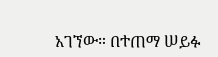አገኘው። በተጠማ ሠይፉ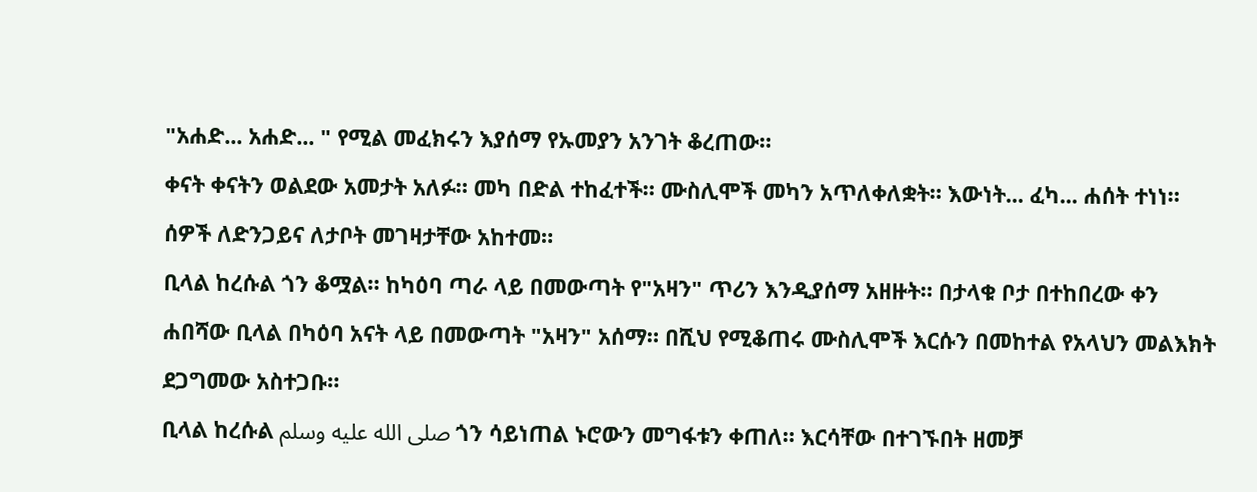"አሐድ... አሐድ... " የሚል መፈክሩን እያሰማ የኡመያን አንገት ቆረጠው።
ቀናት ቀናትን ወልደው አመታት አለፉ። መካ በድል ተከፈተች። ሙስሊሞች መካን አጥለቀለቋት። እውነት... ፈካ... ሐሰት ተነነ። ሰዎች ለድንጋይና ለታቦት መገዛታቸው አከተመ።
ቢላል ከረሱል ጎን ቆሟል። ከካዕባ ጣራ ላይ በመውጣት የ"አዛን" ጥሪን እንዲያሰማ አዘዙት። በታላቁ ቦታ በተከበረው ቀን ሐበሻው ቢላል በካዕባ አናት ላይ በመውጣት "አዛን" አሰማ። በሺህ የሚቆጠሩ ሙስሊሞች እርሱን በመከተል የአላህን መልእክት ደጋግመው አስተጋቡ።
ቢላል ከረሱል صلى الله عليه وسلم ጎን ሳይነጠል ኑሮውን መግፋቱን ቀጠለ። እርሳቸው በተገኙበት ዘመቻ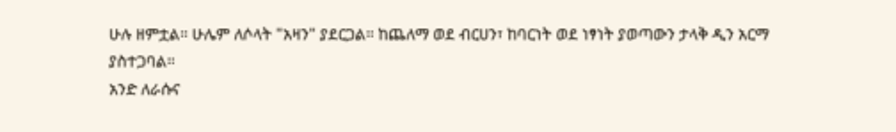ሁሉ ዘምቷል። ሁሌም ለሶላት "አዛን" ያደርጋል። ከጨለማ ወደ ብርሀን፣ ከባርነት ወደ ነፃነት ያወጣውን ታላቅ ዲን አርማ ያስተጋባል።
አንድ ለራሱና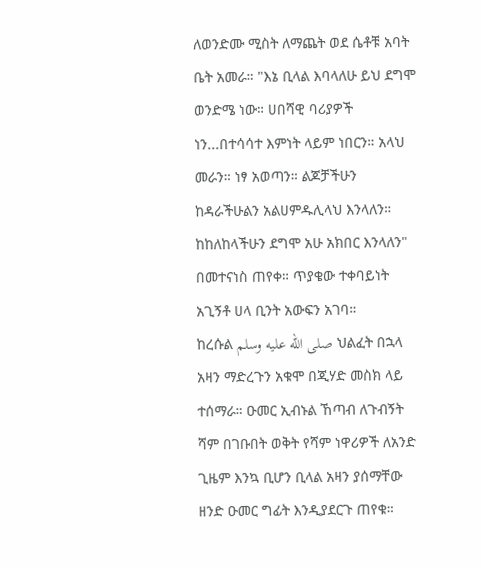ለወንድሙ ሚስት ለማጨት ወደ ሴቶቹ አባት ቤት አመራ። "እኔ ቢላል እባላለሁ ይህ ደግሞ ወንድሜ ነው። ሀበሻዊ ባሪያዎች ነን...በተሳሳተ እምነት ላይም ነበርን። አላህ መራን። ነፃ አወጣን። ልጆቻችሁን ከዳራችሁልን አልሀምዱሊላህ እንላለን። ከከለከላችሁን ደግሞ አሁ አክበር እንላለን" በመተናነስ ጠየቀ። ጥያቄው ተቀባይነት አጊኝቶ ሀላ ቢንት አውፍን አገባ።
ከረሱል صلى الله عليه وسلم ህልፈት በኋላ አዛን ማድረጉን አቁሞ በጂሃድ መስክ ላይ ተሰማራ። ዑመር ኢብኑል ኸጣብ ለጉብኝት ሻም በገቡበት ወቅት የሻም ነዋሪዎች ለአንድ ጊዜም እንኳ ቢሆን ቢላል አዛን ያሰማቸው ዘንድ ዑመር ግፊት እንዲያደርጉ ጠየቁ።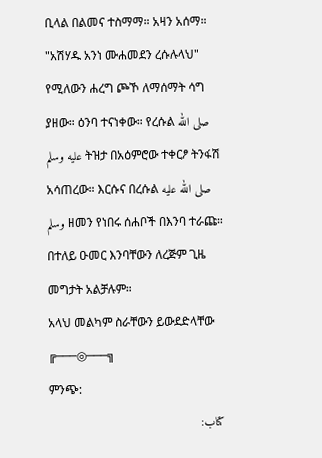ቢላል በልመና ተስማማ። አዛን አሰማ። "አሽሃዱ አንነ ሙሐመደን ረሱሉላህ" የሚለውን ሐረግ ጮኾ ለማሰማት ሳግ ያዘው። ዕንባ ተናነቀው። የረሱል صلى الله عليه وسلم ትዝታ በአዕምሮው ተቀርፆ ትንፋሽ አሳጠረው። እርሱና በረሱል صلى الله عليه وسلم ዘመን የነበሩ ሰሐቦች በእንባ ተራጩ። በተለይ ዑመር እንባቸውን ለረጅም ጊዜ መግታት አልቻሉም።
አላህ መልካም ስራቸውን ይውደድላቸው
╔───◎───╗
ምንጭ:
كتاب: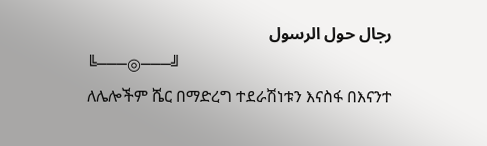رجال حول الرسول
╚───◎───╝
ለሌሎችም ሼር በማድረግ ተደራሽነቱን እናስፋ በእናንተ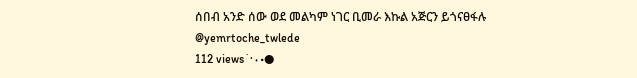ሰበብ አንድ ሰው ወደ መልካም ነገር ቢመራ እኩል አጅርን ይጎናፀፋሉ
@yemrtoche_twlede
112 views˙·٠•●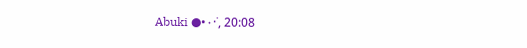Abuki ●•٠·˙, 20:08